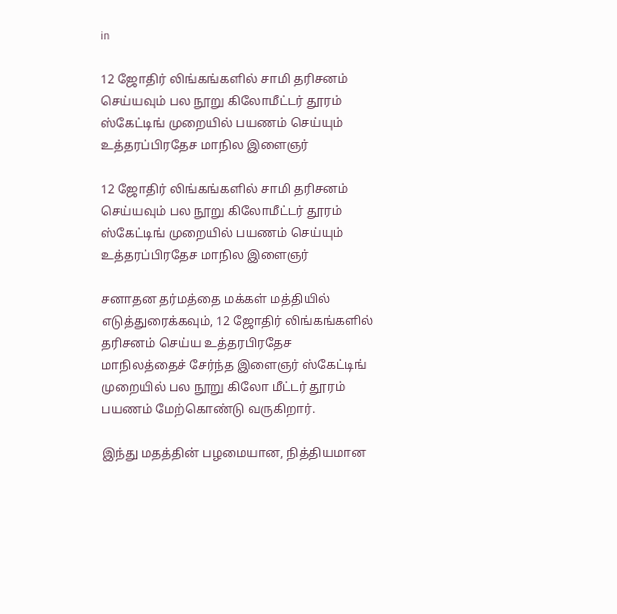in

12 ஜோதிர் லிங்கங்களில் சாமி தரிசனம் செய்யவும் பல நூறு கிலோமீட்டர் தூரம் ஸ்கேட்டிங் முறையில் பயணம் செய்யும் உத்தரப்பிரதேச மாநில இளைஞர்

12 ஜோதிர் லிங்கங்களில் சாமி தரிசனம் செய்யவும் பல நூறு கிலோமீட்டர் தூரம் ஸ்கேட்டிங் முறையில் பயணம் செய்யும் உத்தரப்பிரதேச மாநில இளைஞர்

சனாதன தர்மத்தை மக்கள் மத்தியில் எடுத்துரைக்கவும், 12 ஜோதிர் லிங்கங்களில் தரிசனம் செய்ய உத்தரபிரதேச மாநிலத்தைச் சேர்ந்த இளைஞர் ஸ்கேட்டிங் முறையில் பல நூறு கிலோ மீட்டர் தூரம் பயணம் மேற்கொண்டு வருகிறார்.

இந்து மதத்தின் பழமையான, நித்தியமான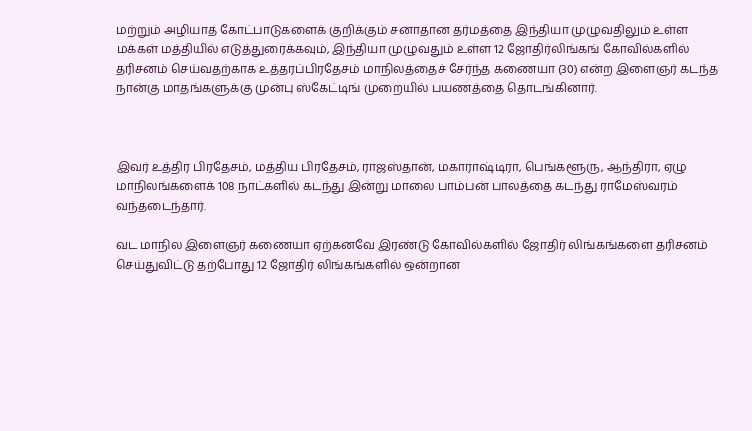மற்றும் அழியாத கோட்பாடுகளைக் குறிக்கும் சனாதான தர்மத்தை இந்தியா முழுவதிலும் உள்ள மக்கள் மத்தியில் எடுத்துரைக்கவும், இந்தியா முழுவதும் உள்ள 12 ஜோதிர்லிங்கங் கோவில்களில் தரிசனம் செய்வதற்காக உத்தரப்பிரதேசம் மாநிலத்தைச் சேர்ந்த கணையா (30) என்ற இளைஞர் கடந்த நான்கு மாதங்களுக்கு முன்பு ஸ்கேட்டிங் முறையில் பயணத்தை தொடங்கினார்.



இவர் உத்திர பிரதேசம், மத்திய பிரதேசம், ராஜஸ்தான், மகாராஷ்டிரா, பெங்களூரு, ஆந்திரா, ஏழு மாநிலங்களைக் 108 நாட்களில் கடந்து இன்று மாலை பாம்பன் பாலத்தை கடந்து ராமேஸ்வரம் வந்தடைந்தார்.

வட மாநில இளைஞர் கணையா ஏற்கனவே இரண்டு கோவில்களில் ஜோதிர் லிங்கங்களை தரிசனம் செய்துவிட்டு தற்போது 12 ஜோதிர் லிங்கங்களில் ஒன்றான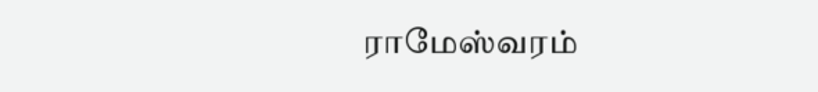ராமேஸ்வரம்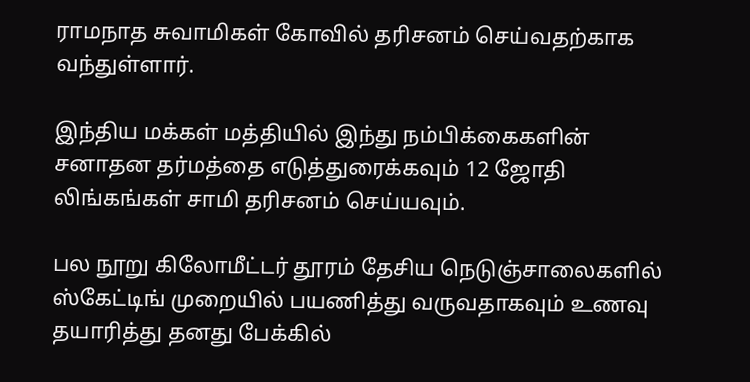ராமநாத சுவாமிகள் கோவில் தரிசனம் செய்வதற்காக வந்துள்ளார்.

இந்திய மக்கள் மத்தியில் இந்து நம்பிக்கைகளின் சனாதன தர்மத்தை எடுத்துரைக்கவும் 12 ஜோதி லிங்கங்கள் சாமி தரிசனம் செய்யவும்.

பல நூறு கிலோமீட்டர் தூரம் தேசிய நெடுஞ்சாலைகளில் ஸ்கேட்டிங் முறையில் பயணித்து வருவதாகவும் உணவு தயாரித்து தனது பேக்கில்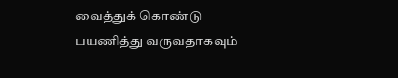வைத்துக் கொண்டு பயணித்து வருவதாகவும்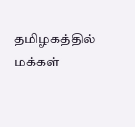தமிழகத்தில் மக்கள்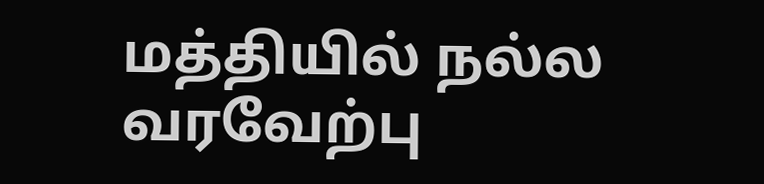மத்தியில் நல்ல வரவேற்பு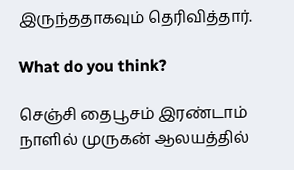இருந்ததாகவும் தெரிவித்தார்.

What do you think?

செஞ்சி தைபூசம் இரண்டாம் நாளில் முருகன் ஆலயத்தில்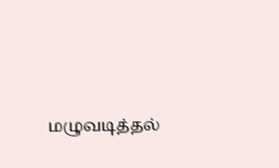மழுவடித்தல்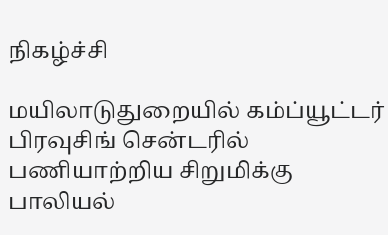நிகழ்ச்சி

மயிலாடுதுறையில் கம்ப்யூட்டர் பிரவுசிங் சென்டரில் பணியாற்றிய சிறுமிக்கு பாலியல்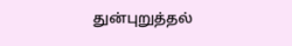துன்புறுத்தல்